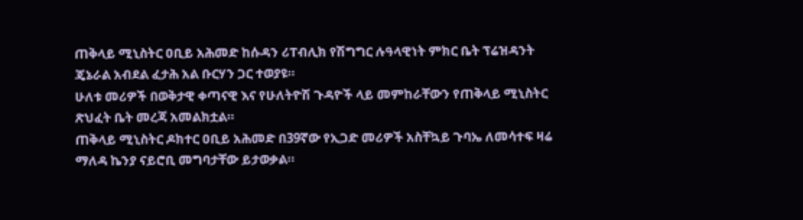ጠቅላይ ሚኒስትር ዐቢይ አሕመድ ከሱዳን ሪፐብሊክ የሽግግር ሉዓላዊነት ምክር ቤት ፕሬዝዳንት ጄኔራል አብደል ፈታሕ አል ቡርሃን ጋር ተወያዩ።
ሁለቱ መሪዎች በወቅታዊ ቀጣናዊ እና የሁለትዮሽ ጉዳዮች ላይ መምከራቸውን የጠቅላይ ሚኒስትር ጽህፈት ቤት መረጃ አመልክቷል።
ጠቅላይ ሚኒስትር ዶክተር ዐቢይ አሕመድ በ39ኛው የኢጋድ መሪዎች አስቸኳይ ጉባኤ ለመሳተፍ ዛሬ ማለዳ ኬንያ ናይሮቢ መግባታቸው ይታወቃል።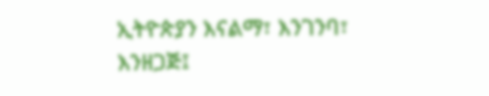ኢትዮጵያን እናልማ፣ እንገንባ፣ እንዘጋጅ፤